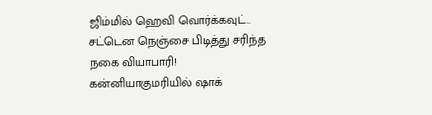ஜிம்மில் ஹெவி வொர்க்கவுட்.. சட்டென நெஞ்சை பிடித்து சரிந்த நகை வியாபாரி! கன்னியாகுமரியில் ஷாக்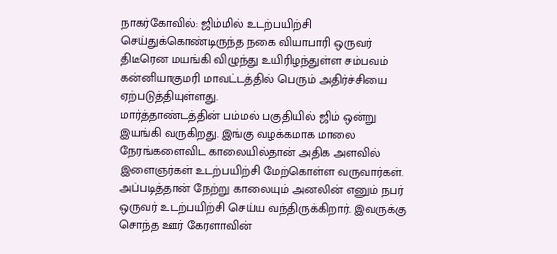நாகர்கோவில்: ஜிம்மில் உடற்பயிற்சி செய்துக்கொண்டிருந்த நகை வியாபாரி ஒருவர் திடீரென மயங்கி விழுந்து உயிரிழந்துள்ள சம்பவம் கன்னியாகுமரி மாவட்டத்தில் பெரும் அதிர்ச்சியை ஏற்படுத்தியுள்ளது.
மார்த்தாண்டத்தின் பம்மல் பகுதியில் ஜிம் ஒன்று இயங்கி வருகிறது. இங்கு வழக்கமாக மாலை நேரங்களைவிட காலையில்தான் அதிக அளவில் இளைஞர்கள் உடற்பயிற்சி மேற்கொள்ள வருவார்கள். அப்படித்தான் நேற்று காலையும் அனலின் எனும் நபர் ஒருவர் உடற்பயிற்சி செய்ய வந்திருக்கிறார். இவருக்கு சொந்த ஊர் கேரளாவின்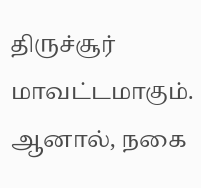திருச்சூர் மாவட்டமாகும். ஆனால், நகை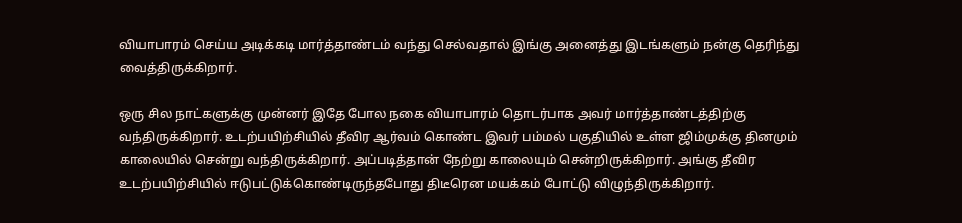வியாபாரம் செய்ய அடிக்கடி மார்த்தாண்டம் வந்து செல்வதால் இங்கு அனைத்து இடங்களும் நன்கு தெரிந்து வைத்திருக்கிறார்.

ஒரு சில நாட்களுக்கு முன்னர் இதே போல நகை வியாபாரம் தொடர்பாக அவர் மார்த்தாண்டத்திற்கு வந்திருக்கிறார். உடற்பயிற்சியில் தீவிர ஆர்வம் கொண்ட இவர் பம்மல் பகுதியில் உள்ள ஜிம்முக்கு தினமும் காலையில் சென்று வந்திருக்கிறார். அப்படித்தான் நேற்று காலையும் சென்றிருக்கிறார். அங்கு தீவிர உடற்பயிற்சியில் ஈடுபட்டுக்கொண்டிருந்தபோது திடீரென மயக்கம் போட்டு விழுந்திருக்கிறார்.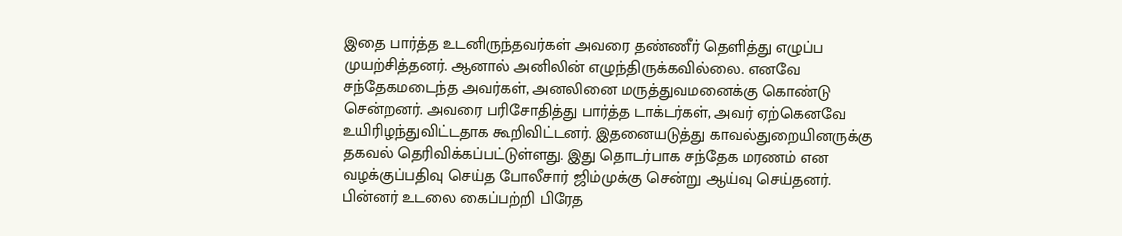இதை பார்த்த உடனிருந்தவர்கள் அவரை தண்ணீர் தெளித்து எழுப்ப முயற்சித்தனர். ஆனால் அனிலின் எழுந்திருக்கவில்லை. எனவே சந்தேகமடைந்த அவர்கள், அனலினை மருத்துவமனைக்கு கொண்டு சென்றனர். அவரை பரிசோதித்து பார்த்த டாக்டர்கள், அவர் ஏற்கெனவே உயிரிழந்துவிட்டதாக கூறிவிட்டனர். இதனையடுத்து காவல்துறையினருக்கு தகவல் தெரிவிக்கப்பட்டுள்ளது. இது தொடர்பாக சந்தேக மரணம் என வழக்குப்பதிவு செய்த போலீசார் ஜிம்முக்கு சென்று ஆய்வு செய்தனர்.
பின்னர் உடலை கைப்பற்றி பிரேத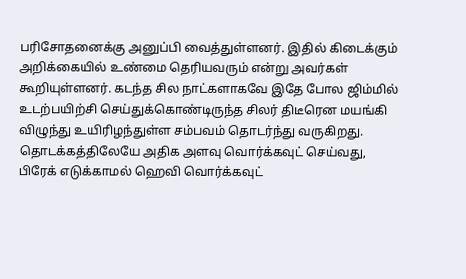பரிசோதனைக்கு அனுப்பி வைத்துள்ளனர். இதில் கிடைக்கும் அறிக்கையில் உண்மை தெரியவரும் என்று அவர்கள் கூறியுள்ளனர். கடந்த சில நாட்களாகவே இதே போல ஜிம்மில் உடற்பயிற்சி செய்துக்கொண்டிருந்த சிலர் திடீரென மயங்கி விழுந்து உயிரிழந்துள்ள சம்பவம் தொடர்ந்து வருகிறது.
தொடக்கத்திலேயே அதிக அளவு வொர்க்கவுட் செய்வது, பிரேக் எடுக்காமல் ஹெவி வொர்க்கவுட்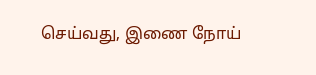செய்வது, இணை நோய்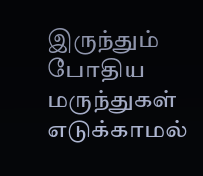இருந்தும் போதிய மருந்துகள் எடுக்காமல்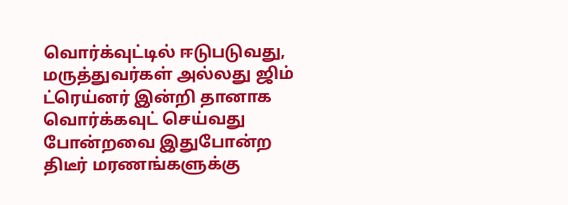வொர்க்வுட்டில் ஈடுபடுவது, மருத்துவர்கள் அல்லது ஜிம் ட்ரெய்னர் இன்றி தானாக வொர்க்கவுட் செய்வது போன்றவை இதுபோன்ற திடீர் மரணங்களுக்கு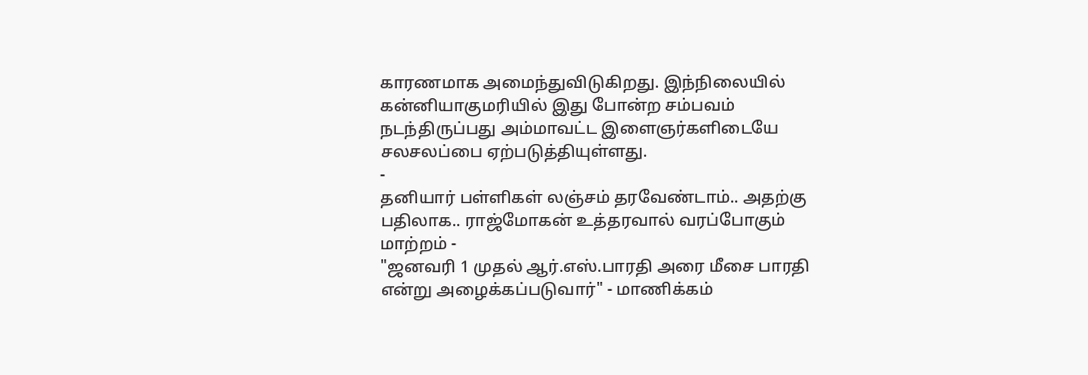காரணமாக அமைந்துவிடுகிறது. இந்நிலையில் கன்னியாகுமரியில் இது போன்ற சம்பவம் நடந்திருப்பது அம்மாவட்ட இளைஞர்களிடையே சலசலப்பை ஏற்படுத்தியுள்ளது.
-
தனியார் பள்ளிகள் லஞ்சம் தரவேண்டாம்.. அதற்கு பதிலாக.. ராஜ்மோகன் உத்தரவால் வரப்போகும் மாற்றம் -
"ஜனவரி 1 முதல் ஆர்.எஸ்.பாரதி அரை மீசை பாரதி என்று அழைக்கப்படுவார்" - மாணிக்கம்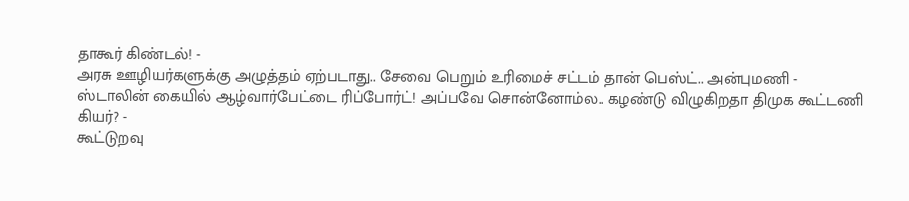தாகூர் கிண்டல்! -
அரசு ஊழியர்களுக்கு அழுத்தம் ஏற்படாது.. சேவை பெறும் உரிமைச் சட்டம் தான் பெஸ்ட்.. அன்புமணி -
ஸ்டாலின் கையில் ஆழ்வார்பேட்டை ரிப்போர்ட்! அப்பவே சொன்னோம்ல.. கழண்டு விழுகிறதா திமுக கூட்டணி கியர்? -
கூட்டுறவு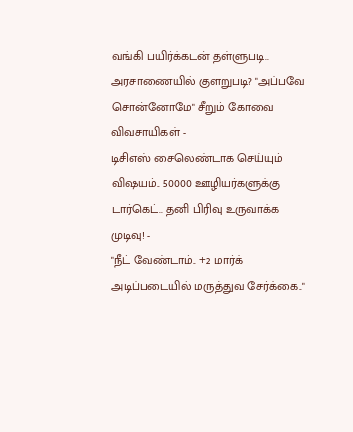வங்கி பயிர்க்கடன் தள்ளுபடி.. அரசாணையில் குளறுபடி? "அப்பவே சொன்னோமே" சீறும் கோவை விவசாயிகள் -
டிசிஎஸ் சைலெண்டாக செய்யும் விஷயம்.. 50000 ஊழியர்களுக்கு டார்கெட்.. தனி பிரிவு உருவாக்க முடிவு! -
"நீட் வேண்டாம்.. +2 மார்க் அடிப்படையில் மருத்துவ சேர்க்கை.."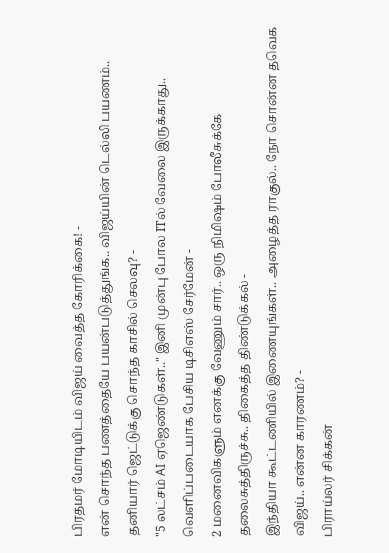பிரதமர் மோடியிடம் விஜய் வைத்த கோரிக்கை! -
என் சொந்த பணத்தையே பயன்படுத்துங்க.. விஜய்யின் டெல்லி பயணம்.. தனியார் ஜெட்டுக்கு சொந்த காசில் செலவு? -
"5 லட்சம் AI ஏஜெண்டுகள்.." இனி முன்பு போல ITல் வேலை இருக்காது.. வெளிப்படையாக பேசிய டிசிஎஸ் சேர்மேன் -
2 மனைவிகளும் எனக்கு வேணும் சார்.. ஒரு நிமிஷம் போலீசுக்கே தலைசுத்திருச்சு.. திகைத்த திண்டுக்கல் -
இந்தியா கூட்டணியில் இணையுங்கள்.. அழைத்த ராகுல்.. நோ சொன்ன தவெக விஜய்.. என்ன காரணம்? -
பிராய்லர் சிக்கன்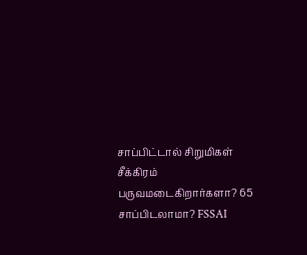சாப்பிட்டால் சிறுமிகள் சீக்கிரம் பருவமடைகிறார்களா? 65 சாப்பிடலாமா? FSSAI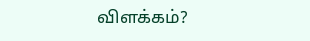விளக்கம்?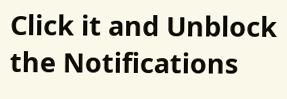Click it and Unblock the Notifications